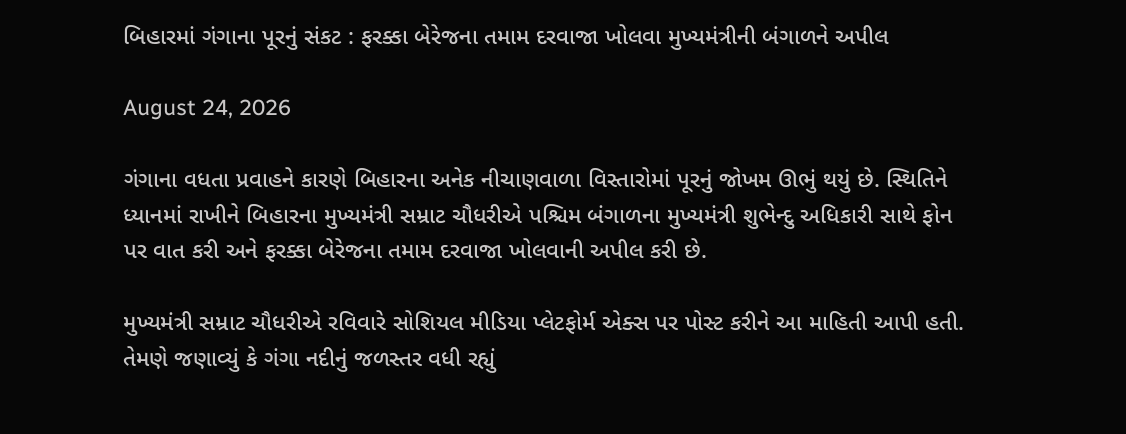બિહારમાં ગંગાના પૂરનું સંકટ : ફરક્કા બેરેજના તમામ દરવાજા ખોલવા મુખ્યમંત્રીની બંગાળને અપીલ

August 24, 2026

ગંગાના વધતા પ્રવાહને કારણે બિહારના અનેક નીચાણવાળા વિસ્તારોમાં પૂરનું જોખમ ઊભું થયું છે. સ્થિતિને ધ્યાનમાં રાખીને બિહારના મુખ્યમંત્રી સમ્રાટ ચૌધરીએ પશ્ચિમ બંગાળના મુખ્યમંત્રી શુભેન્દુ અધિકારી સાથે ફોન પર વાત કરી અને ફરક્કા બેરેજના તમામ દરવાજા ખોલવાની અપીલ કરી છે.

મુખ્યમંત્રી સમ્રાટ ચૌધરીએ રવિવારે સોશિયલ મીડિયા પ્લેટફોર્મ એક્સ પર પોસ્ટ કરીને આ માહિતી આપી હતી. તેમણે જણાવ્યું કે ગંગા નદીનું જળસ્તર વધી રહ્યું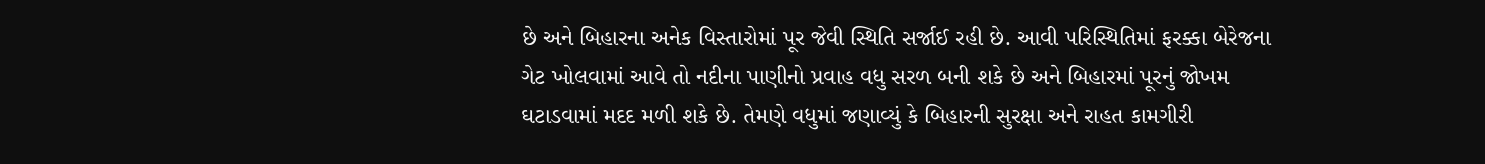છે અને બિહારના અનેક વિસ્તારોમાં પૂર જેવી સ્થિતિ સર્જાઈ રહી છે. આવી પરિસ્થિતિમાં ફરક્કા બેરેજના ગેટ ખોલવામાં આવે તો નદીના પાણીનો પ્રવાહ વધુ સરળ બની શકે છે અને બિહારમાં પૂરનું જોખમ ઘટાડવામાં મદદ મળી શકે છે. તેમણે વધુમાં જણાવ્યું કે બિહારની સુરક્ષા અને રાહત કામગીરી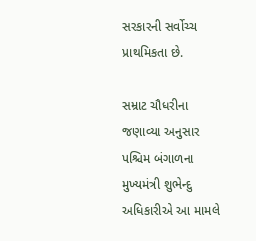સરકારની સર્વોચ્ચ પ્રાથમિકતા છે.

સમ્રાટ ચૌધરીના જણાવ્યા અનુસાર પશ્ચિમ બંગાળના મુખ્યમંત્રી શુભેન્દુ અધિકારીએ આ મામલે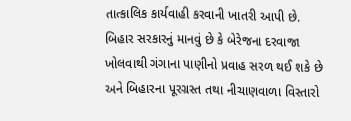તાત્કાલિક કાર્યવાહી કરવાની ખાતરી આપી છે. બિહાર સરકારનું માનવું છે કે બેરેજના દરવાજા ખોલવાથી ગંગાના પાણીનો પ્રવાહ સરળ થઈ શકે છે અને બિહારના પૂરગ્રસ્ત તથા નીચાણવાળા વિસ્તારો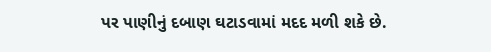પર પાણીનું દબાણ ઘટાડવામાં મદદ મળી શકે છે.